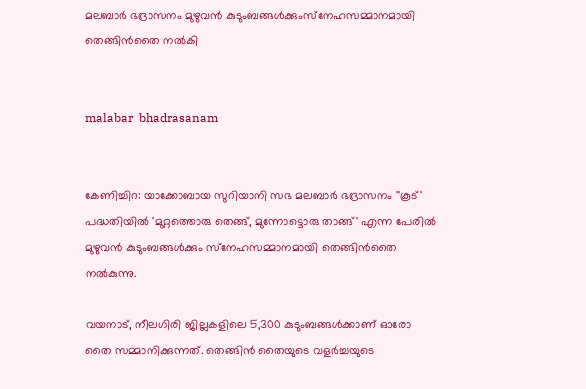മലബാര്‍ ഭദ്രാസനം മുഴുവന്‍ കുടുംബങ്ങള്‍ക്കുംസ്‌നേഹസമ്മാനമായി തെങ്ങിന്‍തൈ നല്‍കി


malabar  bhadrasanam


കേണിച്ചിറ: യാക്കോബായ സുറിയാനി സഭ മലബാര്‍ ഭദ്രാസനം ''കൂട്' പദ്ധതിയില്‍ 'മുറ്റത്തൊരു തെങ്ങ്, മുന്നോട്ടൊരു താങ്ങ്' എന്ന പേരില്‍ മുഴുവന്‍ കുടുംബങ്ങള്‍ക്കും സ്‌നേഹസമ്മാനമായി തെങ്ങിന്‍തൈ നല്‍കുന്നു.

വയനാട്, നീലഗിരി ജില്ലകളിലെ 5,300 കുടുംബങ്ങള്‍ക്കാണ് ഓരോ തൈ സമ്മാനിക്കുന്നത്. തെങ്ങിന്‍ തൈയുടെ വളര്‍ച്ചയുടെ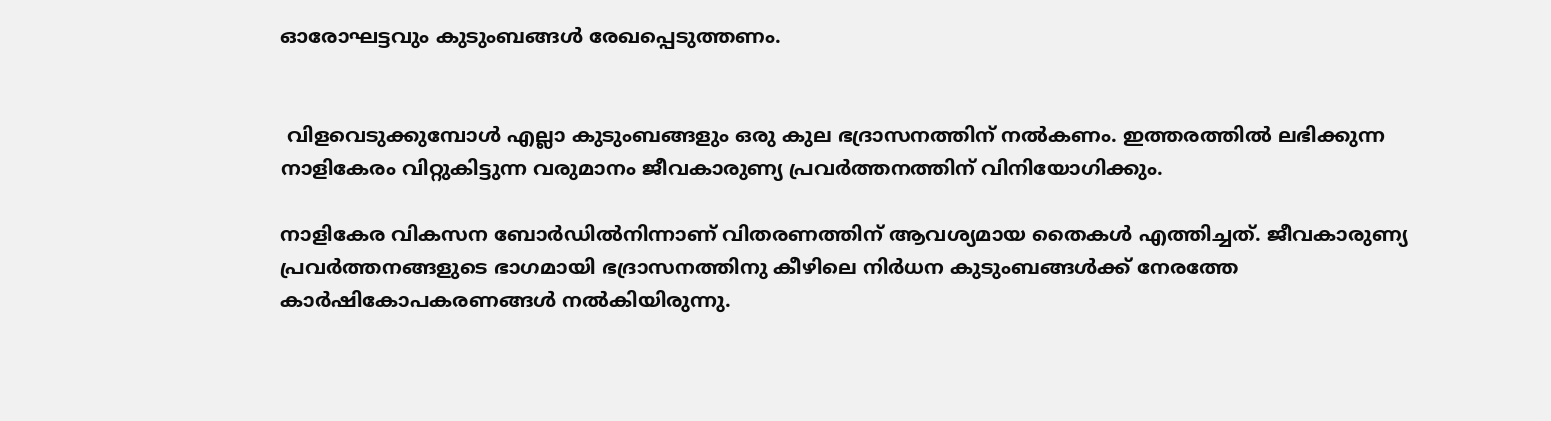ഓരോഘട്ടവും കുടുംബങ്ങള്‍ രേഖപ്പെടുത്തണം.


 വിളവെടുക്കുമ്പോള്‍ എല്ലാ കുടുംബങ്ങളും ഒരു കുല ഭദ്രാസനത്തിന് നല്‍കണം. ഇത്തരത്തില്‍ ലഭിക്കുന്ന നാളികേരം വിറ്റുകിട്ടുന്ന വരുമാനം ജീവകാരുണ്യ പ്രവര്‍ത്തനത്തിന് വിനിയോഗിക്കും.

നാളികേര വികസന ബോര്‍ഡില്‍നിന്നാണ് വിതരണത്തിന് ആവശ്യമായ തൈകള്‍ എത്തിച്ചത്. ജീവകാരുണ്യ പ്രവര്‍ത്തനങ്ങളുടെ ഭാഗമായി ഭദ്രാസനത്തിനു കീഴിലെ നിര്‍ധന കുടുംബങ്ങള്‍ക്ക് നേരത്തേ കാര്‍ഷികോപകരണങ്ങള്‍ നല്‍കിയിരുന്നു.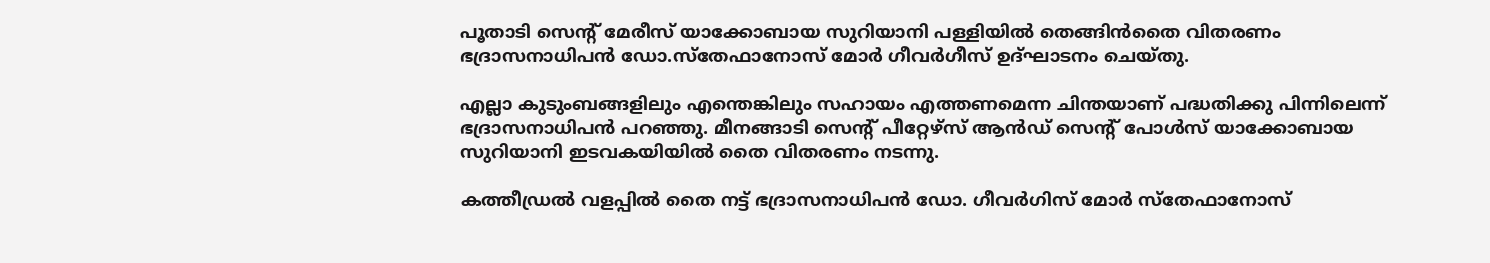പൂതാടി സെന്റ് മേരീസ് യാക്കോബായ സുറിയാനി പള്ളിയില്‍ തെങ്ങിന്‍തൈ വിതരണം ഭദ്രാസനാധിപന്‍ ഡോ.സ്‌തേഫാനോസ് മോര്‍ ഗീവര്‍ഗീസ് ഉദ്ഘാടനം ചെയ്തു.

എല്ലാ കുടുംബങ്ങളിലും എന്തെങ്കിലും സഹായം എത്തണമെന്ന ചിന്തയാണ് പദ്ധതിക്കു പിന്നിലെന്ന് ഭദ്രാസനാധിപന്‍ പറഞ്ഞു. മീനങ്ങാടി സെന്റ് പീറ്റേഴ്‌സ് ആന്‍ഡ് സെന്റ് പോള്‍സ് യാക്കോബായ സുറിയാനി ഇടവകയിയില്‍ തൈ വിതരണം നടന്നു.

കത്തീഡ്രല്‍ വളപ്പില്‍ തൈ നട്ട് ഭദ്രാസനാധിപന്‍ ഡോ. ഗീവര്‍ഗിസ് മോര്‍ സ്‌തേഫാനോസ്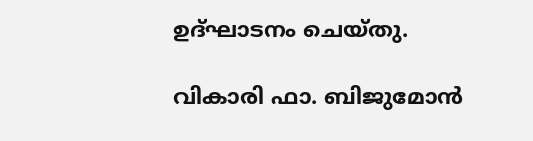ഉദ്ഘാടനം ചെയ്തു.

വികാരി ഫാ. ബിജുമോന്‍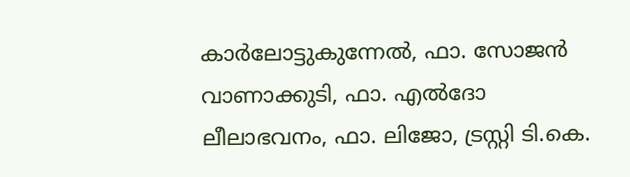കാര്‍ലോട്ടുകുന്നേല്‍, ഫാ. സോജന്‍ വാണാക്കുടി, ഫാ. എല്‍ദോ ലീലാഭവനം, ഫാ. ലിജോ, ട്രസ്റ്റി ടി.കെ.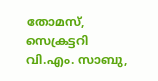തോമസ്, സെക്രട്ടറി വി.എം. സാബു,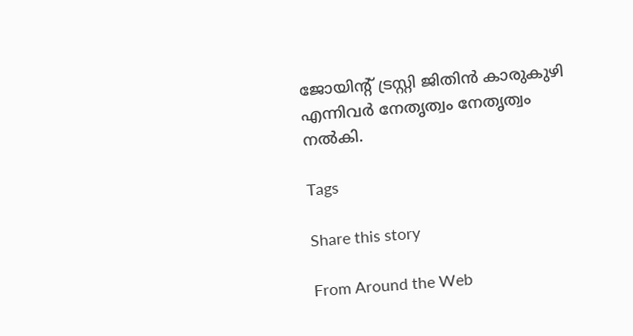ജോയിന്റ് ട്രസ്റ്റി ജിതിന്‍ കാരുകുഴി എന്നിവര്‍ നേതൃത്വം നേതൃത്വം നല്‍കി.

Tags

Share this story

From Around the Web